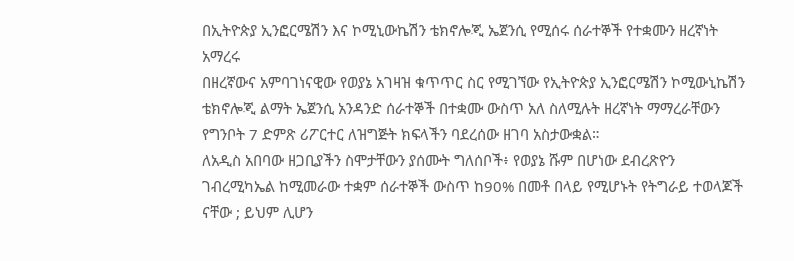በኢትዮጵያ ኢንፎርሜሽን እና ኮሚኒውኬሽን ቴክኖሎጂ ኤጀንሲ የሚሰሩ ሰራተኞች የተቋሙን ዘረኛነት አማረሩ
በዘረኛውና አምባገነናዊው የወያኔ አገዛዝ ቁጥጥር ስር የሚገኘው የኢትዮጵያ ኢንፎርሜሽን ኮሚውኒኬሽን ቴክኖሎጂ ልማት ኤጀንሲ አንዳንድ ሰራተኞች በተቋሙ ውስጥ አለ ስለሚሉት ዘረኛነት ማማረራቸውን የግንቦት 7 ድምጽ ሪፖርተር ለዝግጅት ክፍላችን ባደረሰው ዘገባ አስታውቋል።
ለአዲስ አበባው ዘጋቢያችን ስሞታቸውን ያሰሙት ግለሰቦች፥ የወያኔ ሹም በሆነው ደብረጽዮን ገብረሚካኤል ከሚመራው ተቋም ሰራተኞች ውስጥ ከ90% በመቶ በላይ የሚሆኑት የትግራይ ተወላጆች ናቸው ; ይህም ሊሆን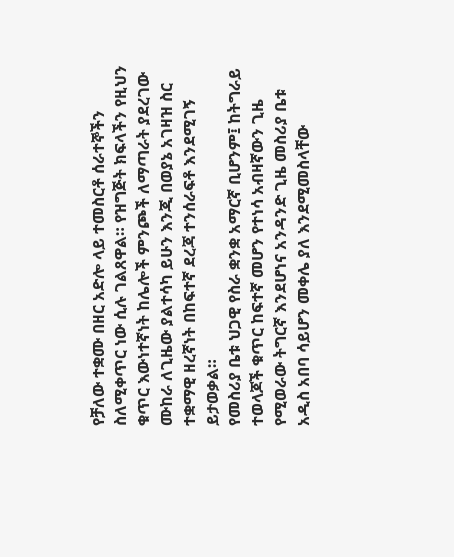የቻለው ተቋሙ በዘር አድሎ ላይ ተመስርቶ ሰራተኞችን ስለሚቀጥር ነው ሲሉ ገልጸዋል። የዝግጅት ክፍላችን የዚህን ቁጥር እውነተኛነት ከሌሎች ምንጮች ለማጣራት ያደረገው ሙከራ ለጊዜው ያልተሳካ ይሁን እንጂ በወያኔ አገዛዝ ስር ተቋማዊ ዘረኛነት በከፍተኛ ደረጃ ተንሰራፍቶ እንደሚገኝ ይታወቃል።
የመስሪያ ቤቱ ህጋዊ የስራ ቋንቋ አማርኛ ቢሆንም፤ ከትግራይ ተወላጆች ቁጥር ከፍተኛ መሆን የተነሳ አብዛኛውን ጊዜ የሚወራው ትግርኛ እንደሆነና አንዳንድ ጊዜ መስሪያ ቤቱ አዲስ አበባ ሳይሆን መቀሌ ያለ እንደሚመስላቸው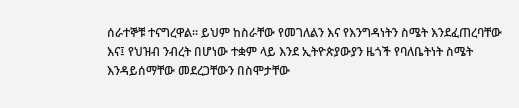ሰራተኞቹ ተናግረዋል። ይህም ከስራቸው የመገለልን እና የእንግዳነትን ስሜት እንደፈጠረባቸው እና፤ የህዝብ ንብረት በሆነው ተቋም ላይ እንደ ኢትዮጵያውያን ዜጎች የባለቤትነት ስሜት እንዳይሰማቸው መደረጋቸውን በስሞታቸው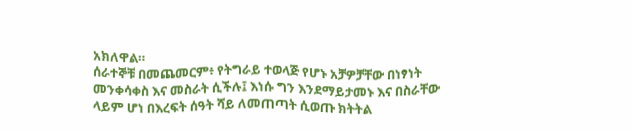አክለዋል።
ሰራተኞቹ በመጨመርም፥ የትግራይ ተወላጅ የሆኑ አቻዎቻቸው በነፃነት መንቀሳቀስ እና መስራት ሲችሉ፤ እነሱ ግን እንደማይታመኑ እና በስራቸው ላይም ሆነ በእረፍት ሰዓት ሻይ ለመጠጣት ሲወጡ ክትትል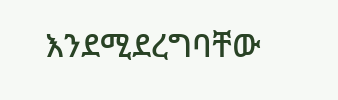እንደሚደረግባቸው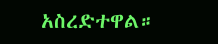አስረድተዋል።